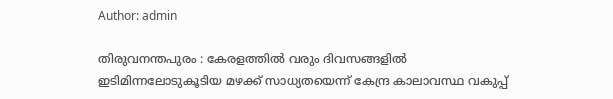Author: admin

തിരുവനന്തപുരം : കേരളത്തില്‍ വരും ദിവസങ്ങളില്‍ ഇടിമിന്നലോടുകൂടിയ മഴക്ക് സാധ്യതയെന്ന് കേന്ദ്ര കാലാവസ്ഥ വകുപ്പ്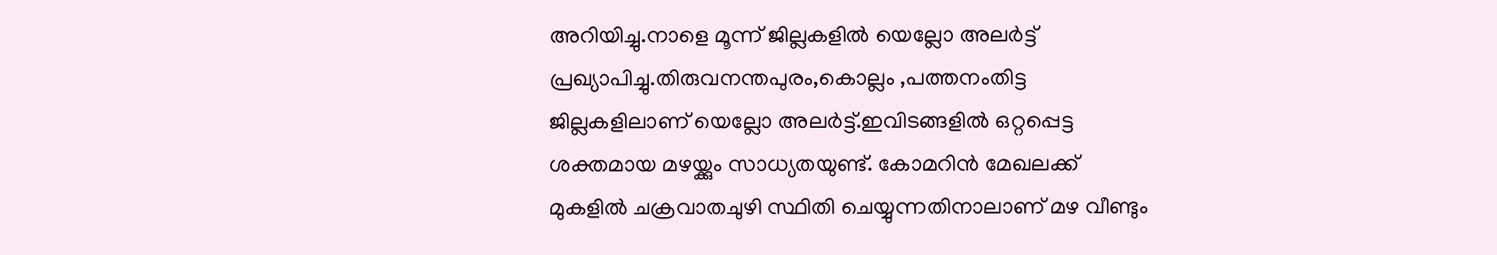അറിയിച്ചു.നാളെ മൂന്ന് ജില്ലകളില്‍ യെല്ലോ അലര്‍ട്ട് പ്രഖ്യാപിച്ചു.തിരുവനന്തപുരം,കൊല്ലം ,പത്തനംതിട്ട ജില്ലകളിലാണ് യെല്ലോ അലര്‍ട്ട്.ഇവിടങ്ങളില്‍ ഒറ്റപ്പെട്ട ശക്തമായ മഴയ്ക്കും സാധ്യതയുണ്ട്. കോമറിന്‍ മേഖലക്ക് മുകളില്‍ ചക്രവാതചുഴി സ്ഥിതി ചെയ്യുന്നതിനാലാണ് മഴ വീണ്ടും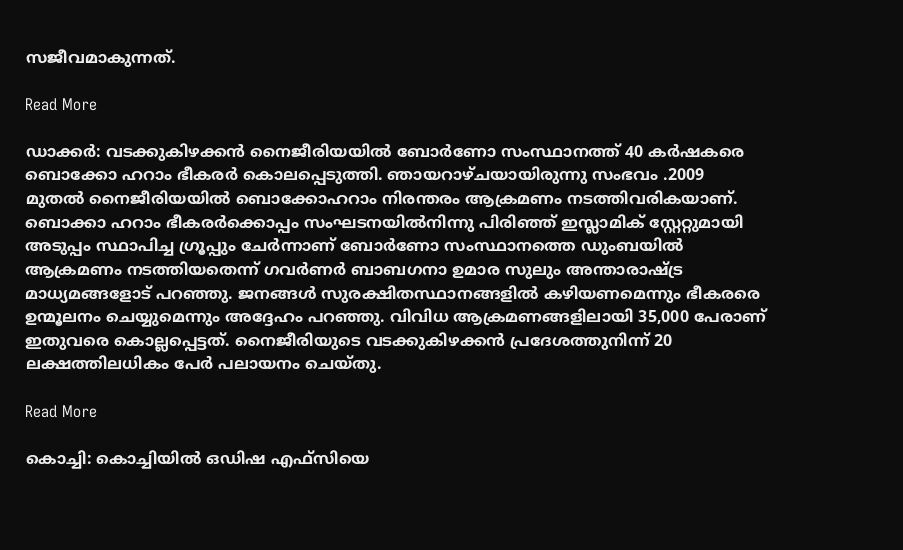സജീവമാകുന്നത്.

Read More

ഡാക്കർ: വടക്കുകിഴക്കൻ നൈജീരിയയിൽ ബോർണോ സംസ്ഥാനത്ത് 40 കർഷകരെ ബൊക്കോ ഹറാം ഭീകരർ കൊലപ്പെടുത്തി. ഞായറാഴ്ചയായിരുന്നു സംഭവം .2009 മുതൽ നൈജീരിയയിൽ ബൊക്കോഹറാം നിരന്തരം ആക്രമണം നടത്തിവരികയാണ്. ബൊക്കാ ഹറാം ഭീകരർക്കൊപ്പം സംഘടനയിൽനിന്നു പിരിഞ്ഞ് ഇസ്ലാമിക് സ്റ്റേറ്റുമായി അടുപ്പം സ്ഥാപിച്ച ഗ്രൂപ്പും ചേർന്നാണ് ബോർണോ സംസ്ഥാനത്തെ ഡുംബയിൽ ആക്രമണം നടത്തിയതെന്ന് ഗവർണർ ബാബഗനാ ഉമാര സുലും അന്താരാഷ്‌ട്ര മാധ്യമങ്ങളോട് പറഞ്ഞു. ജനങ്ങൾ സുരക്ഷിതസ്ഥാനങ്ങളിൽ കഴിയണമെന്നും ഭീകരരെ ഉന്മൂലനം ചെയ്യുമെന്നും അദ്ദേഹം പറഞ്ഞു. വിവിധ ആക്രമണങ്ങളിലായി 35,000 പേരാണ് ഇതുവരെ കൊല്ലപ്പെട്ടത്. നൈജീരിയുടെ വടക്കുകിഴക്കൻ പ്രദേശത്തുനിന്ന് 20 ലക്ഷത്തിലധികം പേർ പലായനം ചെയ്തു.

Read More

കൊച്ചി: കൊച്ചിയില്‍ ഒഡിഷ എഫ്‌സിയെ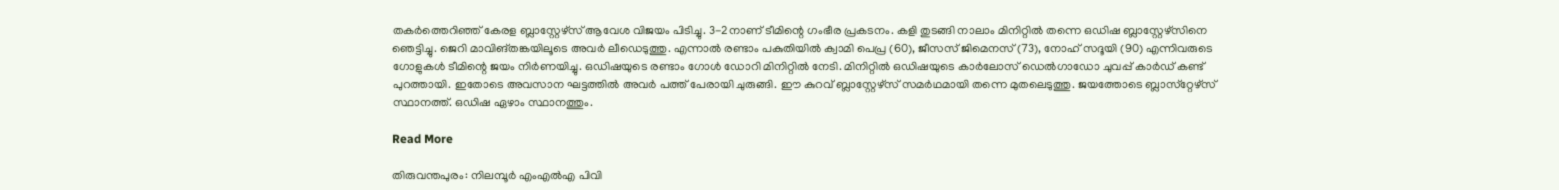തകര്‍ത്തെറിഞ്ഞ് കേരള ബ്ലാസ്റ്റേഴ്‌സ് ആവേശ വിജയം പിടിച്ചു. 3-2നാണ് ടീമിന്റെ ഗംഭീര പ്രകടനം. കളി തുടങ്ങി നാലാം മിനിറ്റില്‍ തന്നെ ഒഡിഷ ബ്ലാസ്റ്റേഴ്‌സിനെ ഞെട്ടിച്ചു. ജെറി മാവിങ്തങ്കയിലൂടെ അവര്‍ ലീഡെടുത്തു. എന്നാല്‍ രണ്ടാം പകുതിയില്‍ ക്വാമി പെപ്ര (60), ജീസസ് ജിമെനസ് (73), നോഹ് സദൂയി (90) എന്നിവരുടെ ഗോളുകള്‍ ടീമിന്റെ ജയം നിര്‍ണയിച്ചു. ഒഡിഷയുടെ രണ്ടാം ഗോള്‍ ഡോറി മിനിറ്റില്‍ നേടി. മിനിറ്റില്‍ ഒഡിഷയുടെ കാര്‍ലോസ് ഡെല്‍ഗാഡോ ചുവപ്പ് കാര്‍ഡ് കണ്ട് പുറത്തായി. ഇതോടെ അവസാന ഘട്ടത്തില്‍ അവര്‍ പത്ത് പേരായി ചുരുങ്ങി. ഈ കുറവ് ബ്ലാസ്റ്റേഴ്‌സ് സമര്‍ഥമായി തന്നെ മുതലെടുത്തു. ജയത്തോടെ ബ്ലാസ്‌റ്റേഴ്‌സ് സ്ഥാനത്ത്. ഒഡിഷ ഏഴാം സ്ഥാനത്തും.

Read More

തിരുവന്തപുരം: നിലമ്പൂര്‍ എംഎല്‍എ പിവി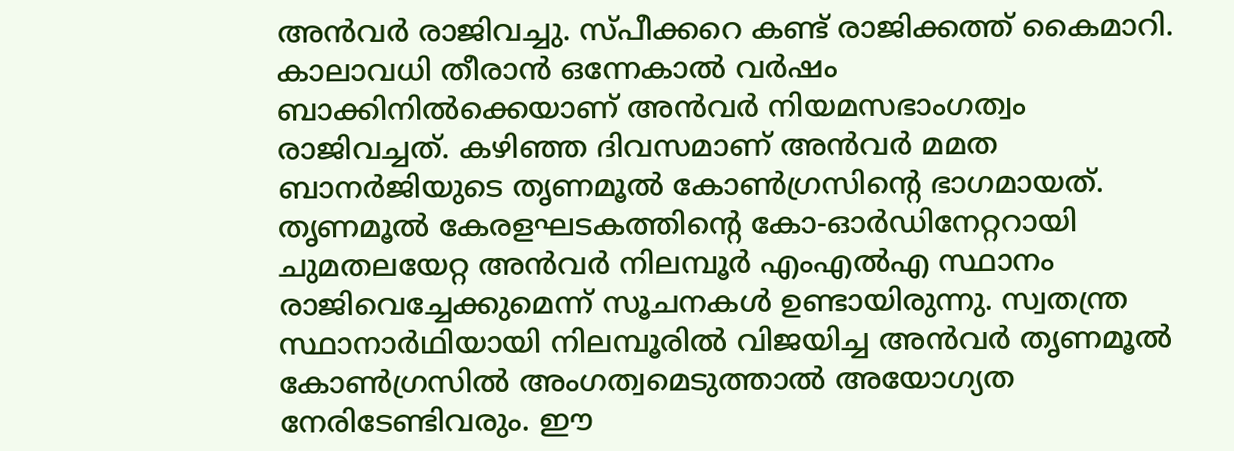അന്‍വര്‍ രാജിവച്ചു. സ്പീക്കറെ കണ്ട് രാജിക്കത്ത് കൈമാറി. കാലാവധി തീരാന്‍ ഒന്നേകാല്‍ വര്‍ഷം ബാക്കിനില്‍ക്കെയാണ് അന്‍വര്‍ നിയമസഭാംഗത്വം രാജിവച്ചത്. കഴിഞ്ഞ ദിവസമാണ് അന്‍വര്‍ മമത ബാനര്‍ജിയുടെ തൃണമൂല്‍ കോണ്‍ഗ്രസിന്റെ ഭാഗമായത്. തൃണമൂല്‍ കേരളഘടകത്തിന്റെ കോ-ഓര്‍ഡിനേറ്ററായി ചുമതലയേറ്റ അന്‍വര്‍ നിലമ്പൂര്‍ എംഎല്‍എ സ്ഥാനം രാജിവെച്ചേക്കുമെന്ന് സൂചനകള്‍ ഉണ്ടായിരുന്നു. സ്വതന്ത്ര സ്ഥാനാര്‍ഥിയായി നിലമ്പൂരില്‍ വിജയിച്ച അന്‍വര്‍ തൃണമൂല്‍ കോണ്‍ഗ്രസില്‍ അംഗത്വമെടുത്താല്‍ അയോഗ്യത നേരിടേണ്ടിവരും. ഈ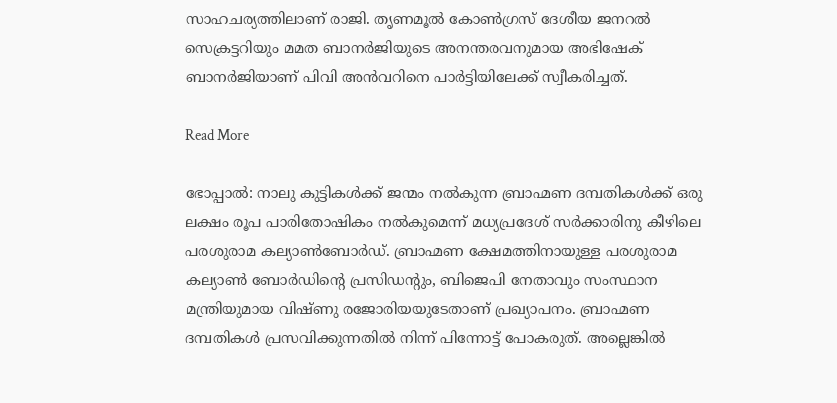സാഹചര്യത്തിലാണ് രാജി. തൃണമൂല്‍ കോണ്‍ഗ്രസ് ദേശീയ ജനറല്‍ സെക്രട്ടറിയും മമത ബാനര്‍ജിയുടെ അനന്തരവനുമായ അഭിഷേക് ബാനര്‍ജിയാണ് പിവി അന്‍വറിനെ പാര്‍ട്ടിയിലേക്ക് സ്വീകരിച്ചത്.

Read More

ഭോപ്പാല്‍: നാലു കുട്ടികള്‍ക്ക് ജന്മം നല്‍കുന്ന ബ്രാഹ്മണ ദമ്പതികള്‍ക്ക് ഒരു ലക്ഷം രൂപ പാരിതോഷികം നല്‍കുമെന്ന് മധ്യപ്രദേശ് സര്‍ക്കാരിനു കീഴിലെ പരശുരാമ കല്യാണ്‍ബോര്‍ഡ്. ബ്രാഹ്മണ ക്ഷേമത്തിനായുള്ള പരശുരാമ കല്യാണ്‍ ബോര്‍ഡിന്റെ പ്രസിഡന്റും, ബിജെപി നേതാവും സംസ്ഥാന മന്ത്രിയുമായ വിഷ്ണു രജോരിയയുടേതാണ് പ്രഖ്യാപനം. ബ്രാഹ്മണ ദമ്പതികള്‍ പ്രസവിക്കുന്നതില്‍ നിന്ന് പിന്നോട്ട് പോകരുത്. അല്ലെങ്കില്‍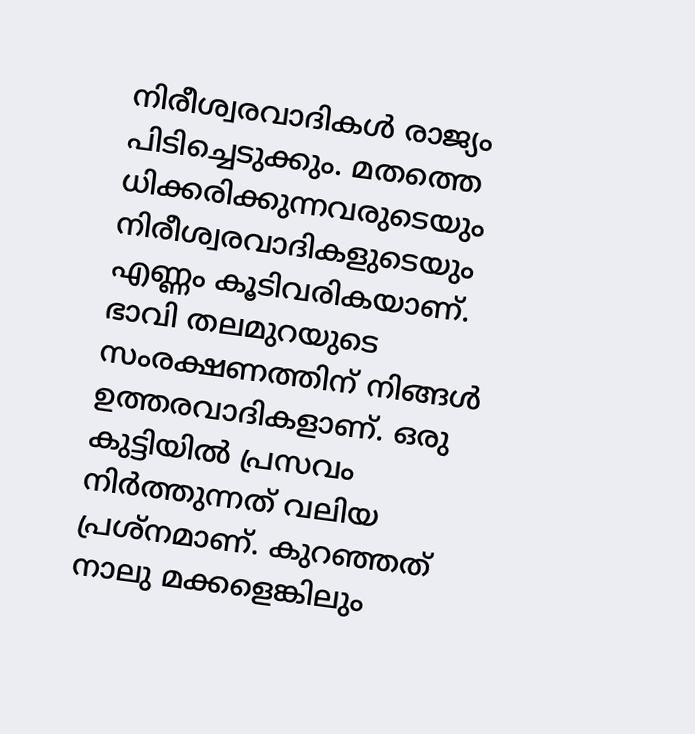നിരീശ്വരവാദികള്‍ രാജ്യം പിടിച്ചെടുക്കും. മതത്തെ ധിക്കരിക്കുന്നവരുടെയും നിരീശ്വരവാദികളുടെയും എണ്ണം കൂടിവരികയാണ്. ഭാവി തലമുറയുടെ സംരക്ഷണത്തിന് നിങ്ങള്‍ ഉത്തരവാദികളാണ്. ഒരു കുട്ടിയില്‍ പ്രസവം നിര്‍ത്തുന്നത് വലിയ പ്രശ്നമാണ്. കുറഞ്ഞത് നാലു മക്കളെങ്കിലും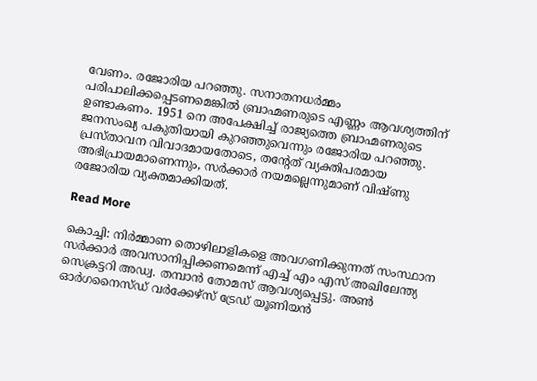വേണം. രജോരിയ പറഞ്ഞു. സനാതനധര്‍മ്മം പരിപാലിക്കപ്പെടണമെങ്കില്‍ ബ്രാഹ്മണരുടെ എണ്ണം ആവശ്യത്തിന് ഉണ്ടാകണം. 1951 നെ അപേക്ഷിച്ച് രാജ്യത്തെ ബ്രാഹ്മണരുടെ ജനസംഖ്യ പകുതിയായി കുറഞ്ഞുവെന്നും രജോരിയ പറഞ്ഞു. പ്രസ്താവന വിവാദമായതോടെ, തന്റേത് വ്യക്തിപരമായ അഭിപ്രായമാണെന്നും, സര്‍ക്കാര്‍ നയമല്ലെന്നുമാണ് വിഷ്ണു രജോരിയ വ്യക്തമാക്കിയത്.

Read More

കൊച്ചി: നിർമ്മാണ തൊഴിലാളികളെ അവഗണിക്കുന്നത് സംസ്ഥാന സർക്കാർ അവസാനിപ്പിക്കണമെന്ന് എച്ച് എം എസ് അഖിലേന്ത്യ സെക്രട്ടറി അഡ്വ. തമ്പാൻ തോമസ് ആവശ്യപ്പെട്ടു. അൺ ഓർഗനൈസ്ഡ് വർക്കേഴ്സ് ട്രേഡ് യൂണിയൻ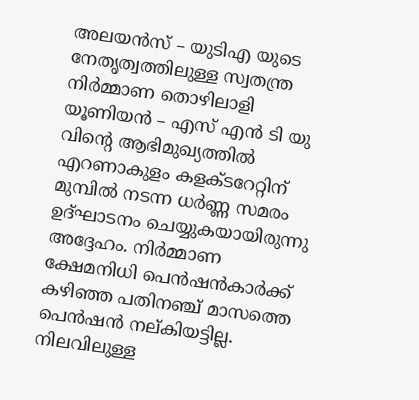അലയൻസ് – യുടിഎ യുടെ നേതൃത്വത്തിലുള്ള സ്വതന്ത്ര നിർമ്മാണ തൊഴിലാളി യൂണിയൻ – എസ് എൻ ടി യു വിൻ്റെ ആഭിമുഖ്യത്തിൽ എറണാകുളം കളക്ടറേറ്റിന് മുമ്പിൽ നടന്ന ധർണ്ണ സമരം ഉദ്ഘാടനം ചെയ്യുകയായിരുന്നു അദ്ദേഹം. നിർമ്മാണ ക്ഷേമനിധി പെൻഷൻകാർക്ക് കഴിഞ്ഞ പതിനഞ്ച് മാസത്തെ പെൻഷൻ നല്കിയട്ടില്ല. നിലവിലുള്ള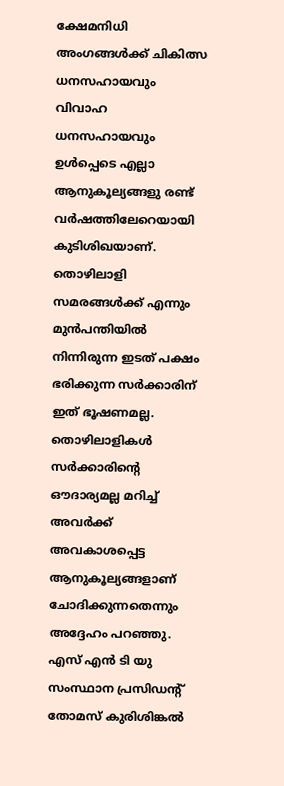ക്ഷേമനിധി അംഗങ്ങൾക്ക് ചികിത്സ ധനസഹായവും വിവാഹ ധനസഹായവും ഉൾപ്പെടെ എല്ലാ ആനുകൂല്യങ്ങളു രണ്ട് വർഷത്തിലേറെയായി കുടിശിഖയാണ്. തൊഴിലാളി സമരങ്ങൾക്ക് എന്നും മുൻപന്തിയിൽ നിന്നിരുന്ന ഇടത് പക്ഷം ഭരിക്കുന്ന സർക്കാരിന് ഇത് ഭൂഷണമല്ല. തൊഴിലാളികൾ സർക്കാരിൻ്റെ ഔദാര്യമല്ല മറിച്ച് അവർക്ക് അവകാശപ്പെട്ട ആനുകൂല്യങ്ങളാണ് ചോദിക്കുന്നതെന്നും അദ്ദേഹം പറഞ്ഞു. എസ് എൻ ടി യു സംസ്ഥാന പ്രസിഡൻ്റ് തോമസ് കുരിശിങ്കൽ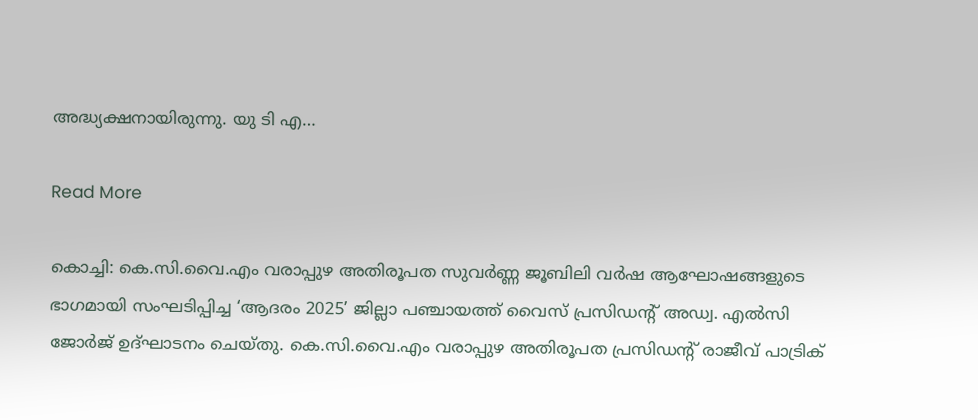അദ്ധ്യക്ഷനായിരുന്നു. യു ടി എ…

Read More

കൊച്ചി: കെ.സി.വൈ.എം വരാപ്പുഴ അതിരൂപത സുവർണ്ണ ജൂബിലി വർഷ ആഘോഷങ്ങളുടെ ഭാഗമായി സംഘടിപ്പിച്ച ‘ആദരം 2025’ ജില്ലാ പഞ്ചായത്ത് വൈസ് പ്രസിഡന്റ് അഡ്വ. എൽസി ജോർജ് ഉദ്ഘാടനം ചെയ്തു. കെ.സി.വൈ.എം വരാപ്പുഴ അതിരൂപത പ്രസിഡന്റ് രാജീവ് പാട്രിക്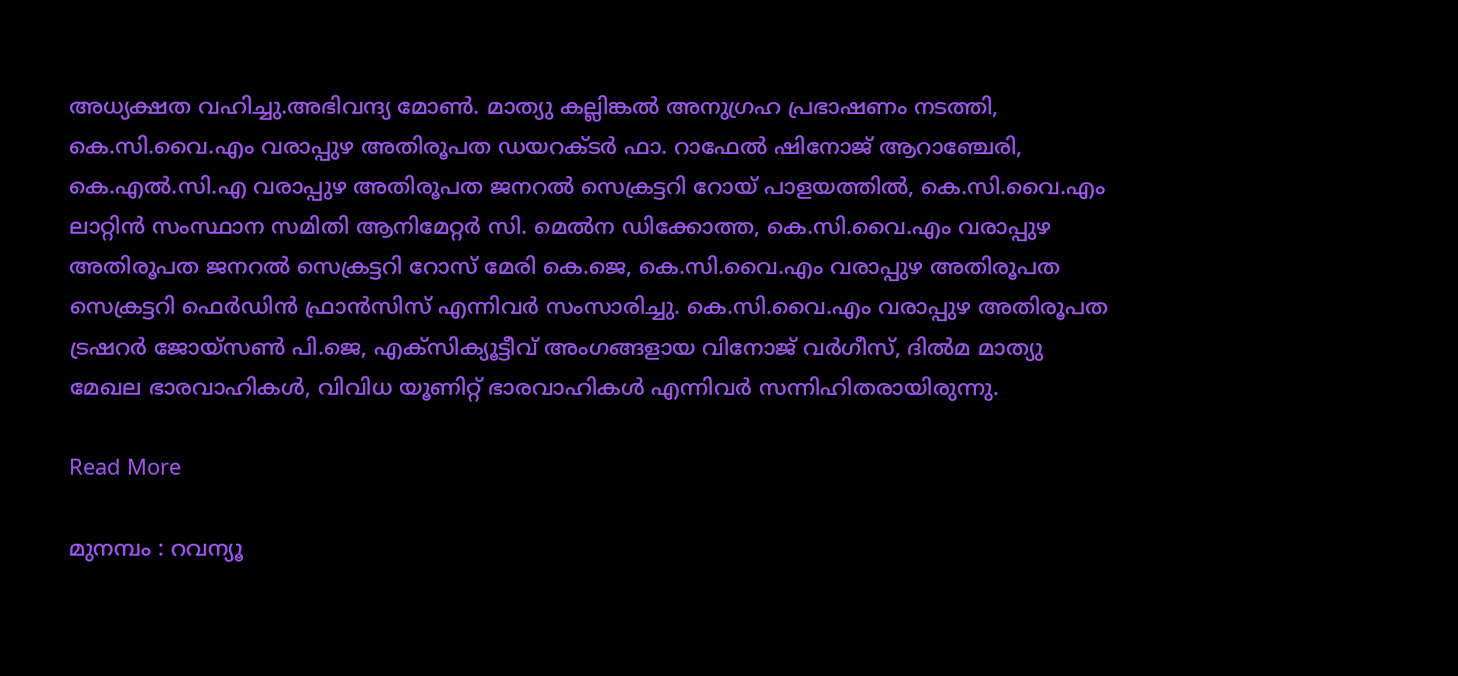അധ്യക്ഷത വഹിച്ചു.അഭിവന്ദ്യ മോൺ. മാത്യു കല്ലിങ്കൽ അനുഗ്രഹ പ്രഭാഷണം നടത്തി, കെ.സി.വൈ.എം വരാപ്പുഴ അതിരൂപത ഡയറക്ടർ ഫാ. റാഫേൽ ഷിനോജ് ആറാഞ്ചേരി, കെ.എൽ.സി.എ വരാപ്പുഴ അതിരൂപത ജനറൽ സെക്രട്ടറി റോയ് പാളയത്തിൽ, കെ.സി.വൈ.എം ലാറ്റിൻ സംസ്ഥാന സമിതി ആനിമേറ്റർ സി. മെൽന ഡിക്കോത്ത, കെ.സി.വൈ.എം വരാപ്പുഴ അതിരൂപത ജനറൽ സെക്രട്ടറി റോസ് മേരി കെ.ജെ, കെ.സി.വൈ.എം വരാപ്പുഴ അതിരൂപത സെക്രട്ടറി ഫെർഡിൻ ഫ്രാൻസിസ് എന്നിവർ സംസാരിച്ചു. കെ.സി.വൈ.എം വരാപ്പുഴ അതിരൂപത ട്രഷറർ ജോയ്സൺ പി.ജെ, എക്‌സിക്യൂട്ടീവ് അംഗങ്ങളായ വിനോജ് വർഗീസ്, ദിൽമ മാത്യു മേഖല ഭാരവാഹികൾ, വിവിധ യൂണിറ്റ് ഭാരവാഹികൾ എന്നിവർ സന്നിഹിതരായിരുന്നു.

Read More

മുനമ്പം : റവന്യൂ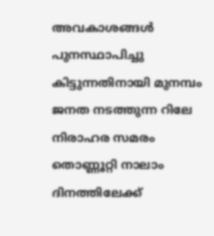അവകാശങ്ങൾ പുനസ്ഥാപിച്ചു കിട്ടുന്നതിനായി മുനമ്പം ജനത നടത്തുന്ന റിലേ നിരാഹര സമരം തൊണ്ണൂറ്റി നാലാം ദിനത്തിലേക്ക്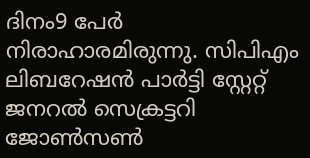ദിനം9 പേർ നിരാഹാരമിരുന്നു. സിപിഎം ലിബറേഷൻ പാർട്ടി സ്റ്റേറ്റ് ജനറൽ സെക്രട്ടറി ജോൺസൺ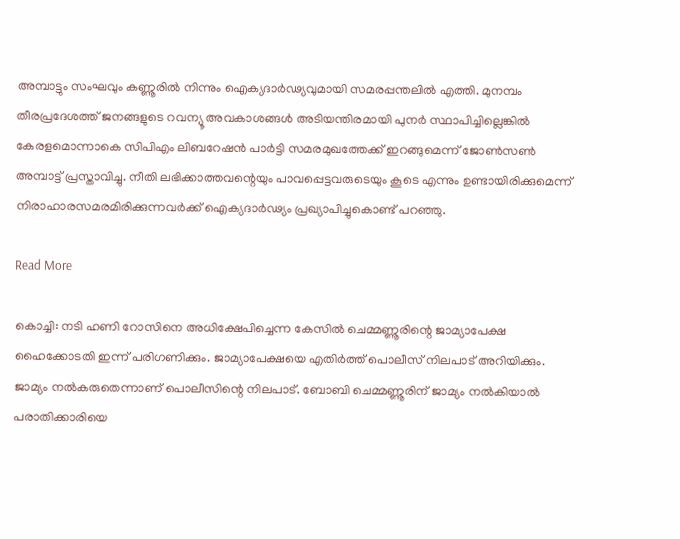അമ്പാട്ടും സംഘവും കണ്ണൂരിൽ നിന്നും ഐക്യദാർഢ്യവുമായി സമരപ്പന്തലിൽ എത്തി. മുനമ്പം തീരപ്രദേശത്ത് ജനങ്ങളുടെ റവന്യൂ അവകാശങ്ങൾ അടിയന്തിരമായി പുനർ സ്ഥാപിച്ചില്ലെങ്കിൽ കേരളമൊന്നാകെ സിപിഎം ലിബറേഷൻ പാർട്ടി സമരമുഖത്തേക്ക് ഇറങ്ങുമെന്ന് ജോൺസൺ അമ്പാട്ട് പ്രസ്താവിച്ചു. നീതി ലഭിക്കാത്തവന്റെയും പാവപ്പെട്ടവരുടെയും കൂടെ എന്നും ഉണ്ടായിരിക്കുമെന്ന് നിരാഹാരസമരമിരിക്കുന്നവർക്ക് ഐക്യദാർഢ്യം പ്രഖ്യാപിച്ചുകൊണ്ട് പറഞ്ഞു.

Read More

കൊച്ചി: നടി ഹണി റോസിനെ അധിക്ഷേപിച്ചെന്ന കേസില്‍ ചെമ്മണ്ണൂരിന്റെ ജാമ്യാപേക്ഷ ഹൈക്കോടതി ഇന്ന് പരിഗണിക്കും. ജാമ്യാപേക്ഷയെ എതിര്‍ത്ത് പൊലീസ് നിലപാട് അറിയിക്കും. ജാമ്യം നല്‍കരുതെന്നാണ് പൊലീസിന്റെ നിലപാട്. ബോബി ചെമ്മണ്ണൂരിന് ജാമ്യം നല്‍കിയാല്‍ പരാതിക്കാരിയെ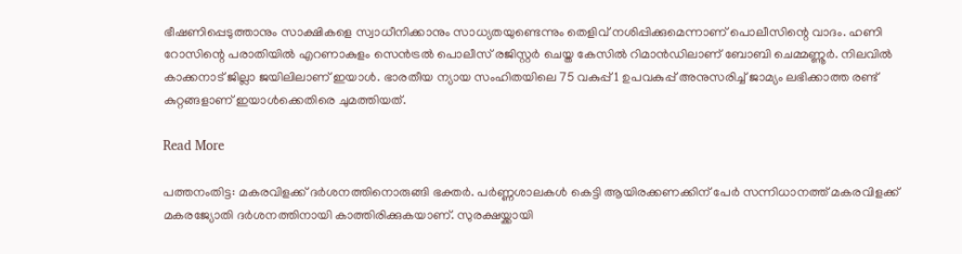ഭീഷണിപ്പെടുത്താനും സാക്ഷികളെ സ്വാധീനിക്കാനും സാധ്യതയുണ്ടെന്നും തെളിവ് നശിപ്പിക്കുമെന്നാണ് പൊലീസിന്റെ വാദം. ഹണി റോസിന്റെ പരാതിയില്‍ എറണാകുളം സെന്‍ട്രല്‍ പൊലീസ് രജിസ്റ്റര്‍ ചെയ്ത കേസില്‍ റിമാന്‍ഡിലാണ് ബോബി ചെമ്മണ്ണൂര്‍. നിലവില്‍ കാക്കനാട് ജില്ലാ ജയിലിലാണ് ഇയാൾ. ഭാരതീയ ന്യായ സംഹിതയിലെ 75 വകുപ്പ് 1 ഉപവകുപ്പ് അനുസരിച്ച് ജാമ്യം ലഭിക്കാത്ത രണ്ട് കുറ്റങ്ങളാണ് ഇയാൾക്കെതിരെ ചുമത്തിയത്.

Read More

പത്തനംതിട്ട: മകരവിളക്ക് ദര്‍ശനത്തിനൊരുങ്ങി ഭക്തര്‍. പര്‍ണ്ണശാലകള്‍ കെട്ടി ആയിരക്കണക്കിന് പേർ സന്നിധാനത്ത് മകരവിളക്ക് മകരജ്യോതി ദര്‍ശനത്തിനായി കാത്തിരിക്കുകയാണ്. സുരക്ഷയ്ക്കായി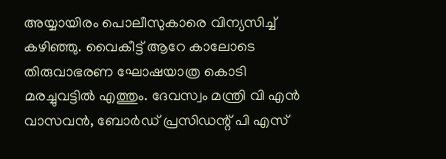അയ്യായിരം പൊലീസുകാരെ വിന്യസിച്ച് കഴിഞ്ഞു. വൈകീട്ട് ആറേ കാലോടെ തിരുവാഭരണ ഘോഷയാത്ര കൊടി മരച്ചുവട്ടില്‍ എത്തും. ദേവസ്വം മന്ത്രി വി എന്‍ വാസവന്‍, ബോര്‍ഡ് പ്രസിഡന്റ് പി എസ്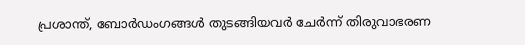പ്രശാന്ത്, ബോര്‍ഡംഗങ്ങള്‍ തുടങ്ങിയവര്‍ ചേര്‍ന്ന് തിരുവാഭരണ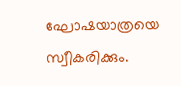ഘോഷയാത്രയെ സ്വീകരിക്കും.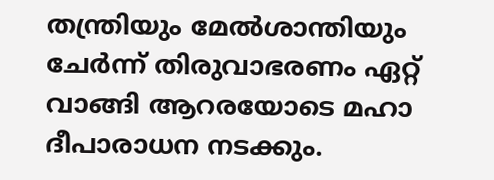തന്ത്രിയും മേല്‍ശാന്തിയും ചേര്‍ന്ന് തിരുവാഭരണം ഏറ്റ് വാങ്ങി ആറരയോടെ മഹാ ദീപാരാധന നടക്കും.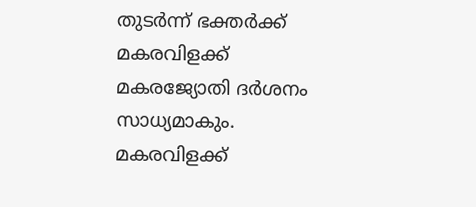തുടര്‍ന്ന് ഭക്തര്‍ക്ക് മകരവിളക്ക് മകരജ്യോതി ദര്‍ശനം സാധ്യമാകും. മകരവിളക്ക്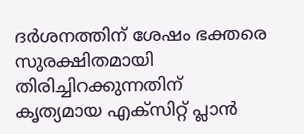ദര്‍ശനത്തിന് ശേഷം ഭക്തരെ സുരക്ഷിതമായി തിരിച്ചിറക്കുന്നതിന് കൃത്യമായ എക്‌സിറ്റ് പ്ലാന്‍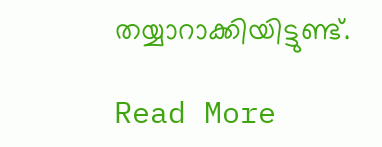തയ്യാറാക്കിയിട്ടുണ്ട്.

Read More